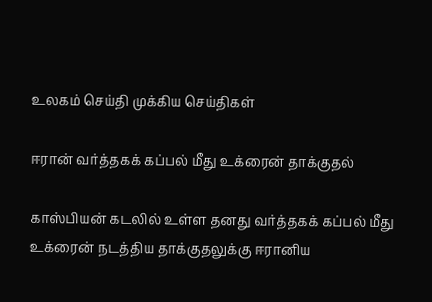உலகம் செய்தி முக்கிய செய்திகள்

ஈரான் வர்த்தகக் கப்பல் மீது உக்ரைன் தாக்குதல்

காஸ்பியன் கடலில் உள்ள தனது வர்த்தகக் கப்பல் மீது உக்ரைன் நடத்திய தாக்குதலுக்கு ஈரானிய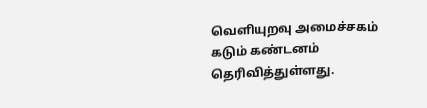வெளியுறவு அமைச்சகம் கடும் கண்டனம் தெரிவித்துள்ளது.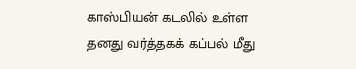காஸ்பியன் கடலில் உள்ள தனது வர்த்தகக் கப்பல் மீது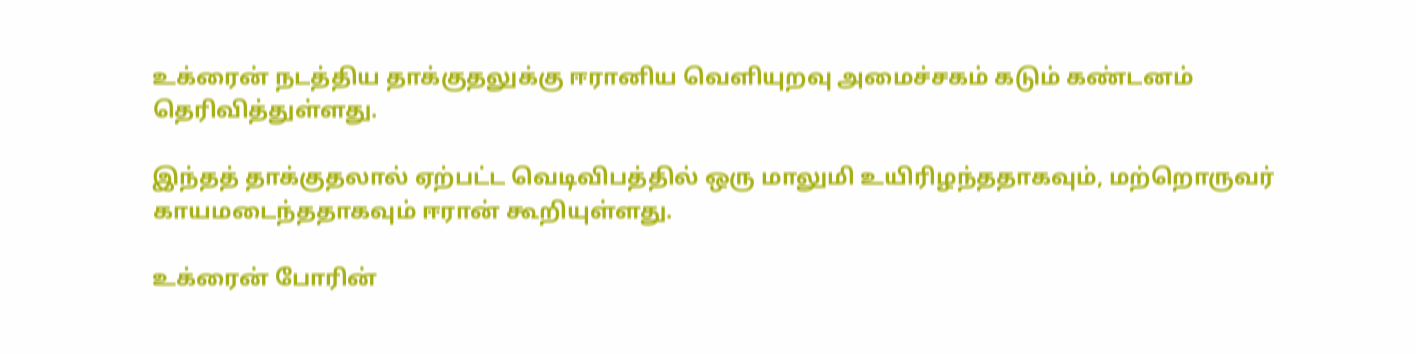உக்ரைன் நடத்திய தாக்குதலுக்கு ஈரானிய வெளியுறவு அமைச்சகம் கடும் கண்டனம் தெரிவித்துள்ளது.

இந்தத் தாக்குதலால் ஏற்பட்ட வெடிவிபத்தில் ஒரு மாலுமி உயிரிழந்ததாகவும், மற்றொருவர் காயமடைந்ததாகவும் ஈரான் கூறியுள்ளது.

உக்ரைன் போரின்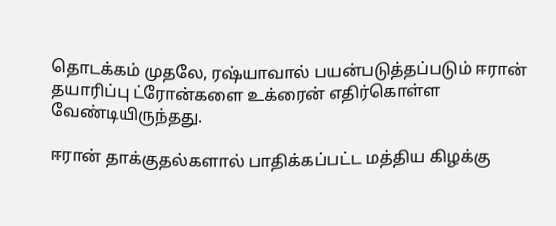தொடக்கம் முதலே, ரஷ்யாவால் பயன்படுத்தப்படும் ஈரான் தயாரிப்பு ட்ரோன்களை உக்ரைன் எதிர்கொள்ள வேண்டியிருந்தது.

ஈரான் தாக்குதல்களால் பாதிக்கப்பட்ட மத்திய கிழக்கு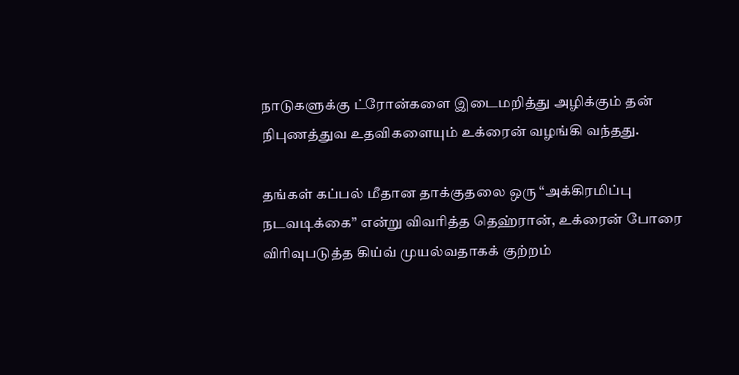நாடுகளுக்கு ட்ரோன்களை இடைமறித்து அழிக்கும் தன் நிபுணத்துவ உதவிகளையும் உக்ரைன் வழங்கி வந்தது.

தங்கள் கப்பல் மீதான தாக்குதலை ஒரு “அக்கிரமிப்பு நடவடிக்கை” என்று விவரித்த தெஹ்ரான், உக்ரைன் போரை விரிவுபடுத்த கிய்வ் முயல்வதாகக் குற்றம்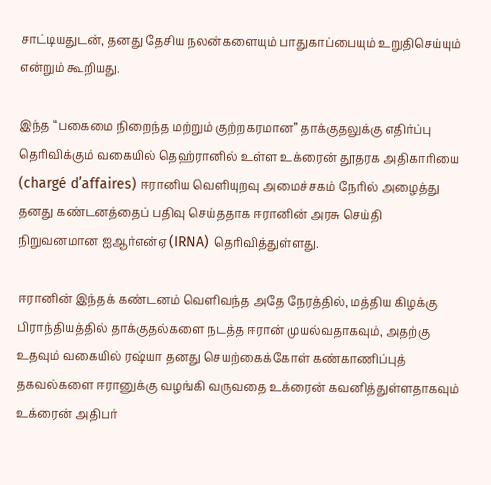சாட்டியதுடன், தனது தேசிய நலன்களையும் பாதுகாப்பையும் உறுதிசெய்யும் என்றும் கூறியது.

இந்த “பகைமை நிறைந்த மற்றும் குற்றகரமான” தாக்குதலுக்கு எதிர்ப்பு தெரிவிக்கும் வகையில் தெஹ்ரானில் உள்ள உக்ரைன் தூதரக அதிகாரியை (chargé d’affaires) ஈரானிய வெளியுறவு அமைச்சகம் நேரில் அழைத்து தனது கண்டனத்தைப் பதிவு செய்ததாக ஈரானின் அரசு செய்தி நிறுவனமான ஐஆர்என்ஏ (IRNA) தெரிவித்துள்ளது.

ஈரானின் இந்தக் கண்டனம் வெளிவந்த அதே நேரத்தில், மத்திய கிழக்கு பிராந்தியத்தில் தாக்குதல்களை நடத்த ஈரான் முயல்வதாகவும், அதற்கு உதவும் வகையில் ரஷ்யா தனது செயற்கைக்கோள் கண்காணிப்புத் தகவல்களை ஈரானுக்கு வழங்கி வருவதை உக்ரைன் கவனித்துள்ளதாகவும் உக்ரைன் அதிபர்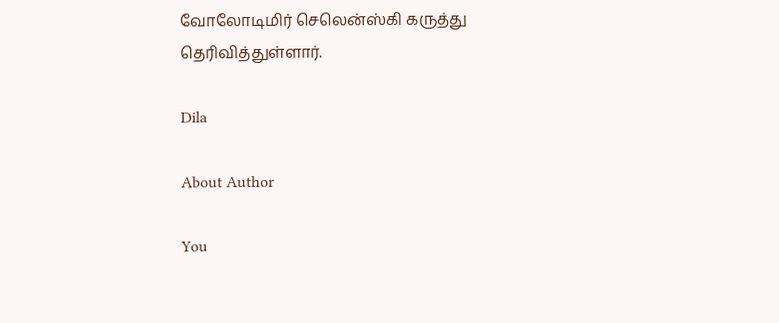வோலோடிமிர் செலென்ஸ்கி கருத்து தெரிவித்துள்ளார்.

Dila

About Author

You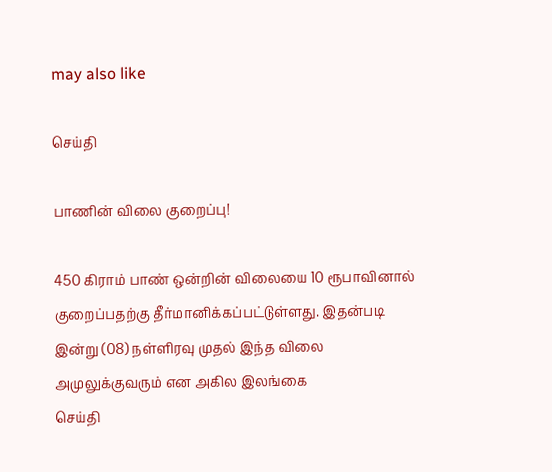may also like

செய்தி

பாணின் விலை குறைப்பு!

450 கிராம் பாண் ஒன்றின் விலையை 10 ரூபாவினால் குறைப்பதற்கு தீர்மானிக்கப்பட்டுள்ளது. இதன்படி   இன்று (08) நள்ளிரவு முதல் இந்த விலை அமுலுக்குவரும் என அகில இலங்கை
செய்தி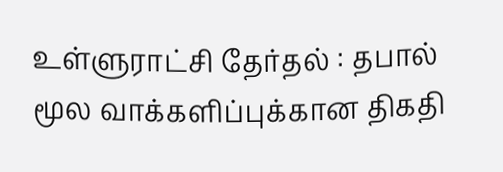உள்ளுராட்சி தேர்தல் : தபால் மூல வாக்களிப்புக்கான திகதி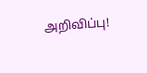அறிவிப்பு!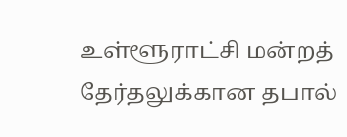உள்ளூராட்சி மன்றத் தேர்தலுக்கான தபால்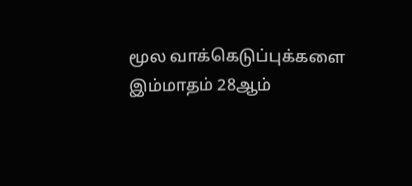மூல வாக்கெடுப்புக்களை இம்மாதம் 28ஆம்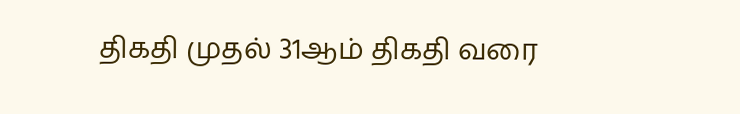திகதி முதல் 31ஆம் திகதி வரை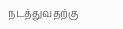நடத்துவதற்கு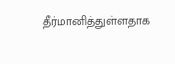தீர்மானித்துள்ளதாக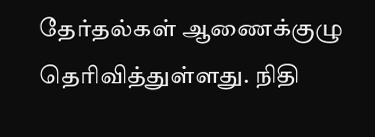தேர்தல்கள் ஆணைக்குழு தெரிவித்துள்ளது. நிதி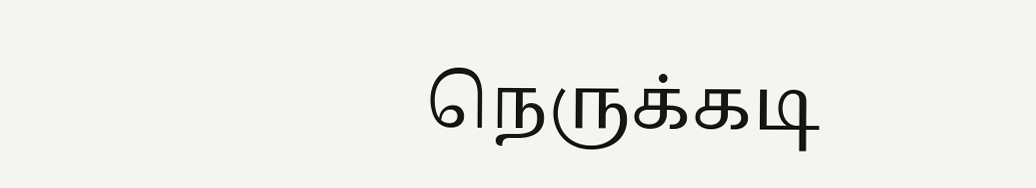நெருக்கடி